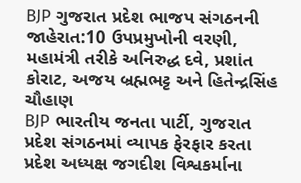BJP ગુજરાત પ્રદેશ ભાજપ સંગઠનની જાહેરાત:10 ઉપપ્રમુખોની વરણી, મહામંત્રી તરીકે અનિરુદ્ધ દવે, પ્રશાંત કોરાટ, અજય બ્રહ્મભટ્ટ અને હિતેન્દ્રસિંહ ચૌહાણ
BJP ભારતીય જનતા પાર્ટી, ગુજરાત પ્રદેશ સંગઠનમાં વ્યાપક ફેરફાર કરતા પ્રદેશ અધ્યક્ષ જગદીશ વિશ્વકર્માના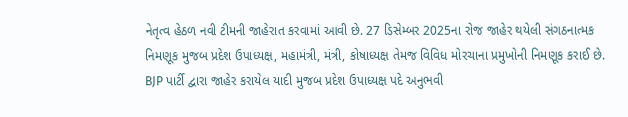નેતૃત્વ હેઠળ નવી ટીમની જાહેરાત કરવામાં આવી છે. 27 ડિસેમ્બર 2025ના રોજ જાહેર થયેલી સંગઠનાત્મક નિમણૂક મુજબ પ્રદેશ ઉપાધ્યક્ષ, મહામંત્રી, મંત્રી, કોષાધ્યક્ષ તેમજ વિવિધ મોરચાના પ્રમુખોની નિમણૂક કરાઈ છે.
BJP પાર્ટી દ્વારા જાહેર કરાયેલ યાદી મુજબ પ્રદેશ ઉપાધ્યક્ષ પદે અનુભવી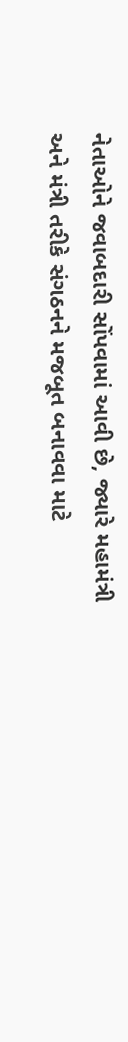નેતાઓને જવાબદારી સોંપવામાં આવી છે, જ્યારે મહામંત્રી અને મંત્રી તરીકે સંગઠનને મજબૂત બનાવવા માટે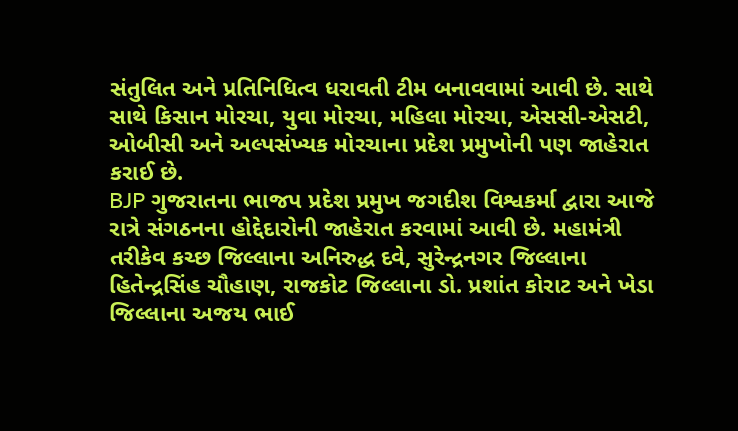સંતુલિત અને પ્રતિનિધિત્વ ધરાવતી ટીમ બનાવવામાં આવી છે. સાથે સાથે કિસાન મોરચા, યુવા મોરચા, મહિલા મોરચા, એસસી-એસટી, ઓબીસી અને અલ્પસંખ્યક મોરચાના પ્રદેશ પ્રમુખોની પણ જાહેરાત કરાઈ છે.
BJP ગુજરાતના ભાજપ પ્રદેશ પ્રમુખ જગદીશ વિશ્વકર્મા દ્વારા આજે રાત્રે સંગઠનના હોદ્દેદારોની જાહેરાત કરવામાં આવી છે. મહામંત્રી તરીકેવ કચ્છ જિલ્લાના અનિરુદ્ધ દવે, સુરેન્દ્રનગર જિલ્લાના હિતેન્દ્રસિંહ ચૌહાણ, રાજકોટ જિલ્લાના ડો. પ્રશાંત કોરાટ અને ખેડા જિલ્લાના અજય ભાઈ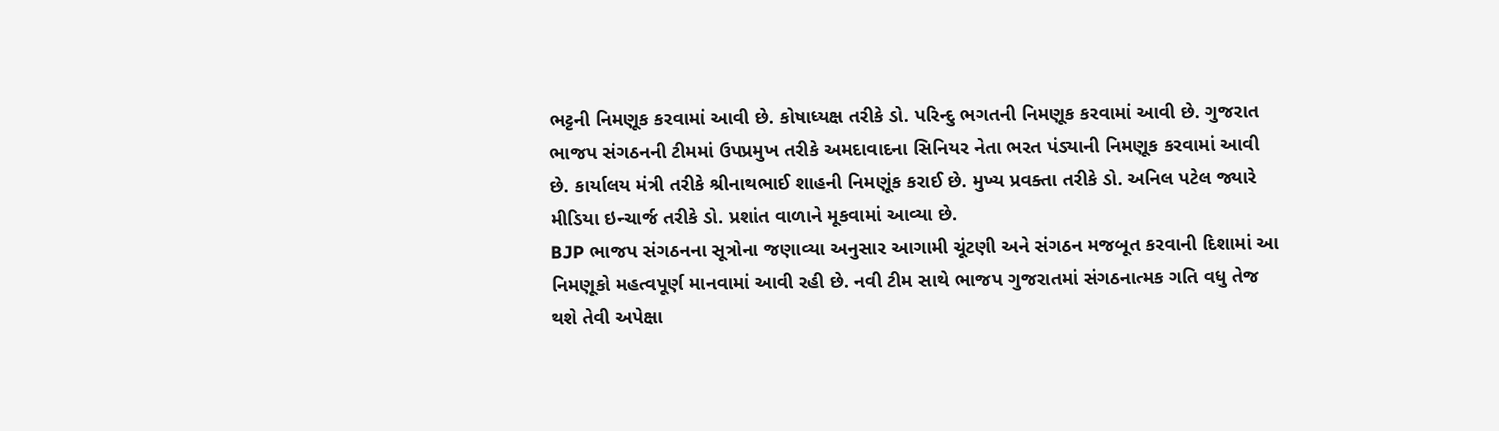ભટ્ટની નિમણૂક કરવામાં આવી છે. કોષાધ્યક્ષ તરીકે ડો. પરિન્દુ ભગતની નિમણૂક કરવામાં આવી છે. ગુજરાત ભાજપ સંગઠનની ટીમમાં ઉપપ્રમુખ તરીકે અમદાવાદના સિનિયર નેતા ભરત પંડ્યાની નિમણૂક કરવામાં આવી છે. કાર્યાલય મંત્રી તરીકે શ્રીનાથભાઈ શાહની નિમણૂંક કરાઈ છે. મુખ્ય પ્રવક્તા તરીકે ડો. અનિલ પટેલ જ્યારે મીડિયા ઇન્ચાર્જ તરીકે ડો. પ્રશાંત વાળાને મૂકવામાં આવ્યા છે.
BJP ભાજપ સંગઠનના સૂત્રોના જણાવ્યા અનુસાર આગામી ચૂંટણી અને સંગઠન મજબૂત કરવાની દિશામાં આ નિમણૂકો મહત્વપૂર્ણ માનવામાં આવી રહી છે. નવી ટીમ સાથે ભાજપ ગુજરાતમાં સંગઠનાત્મક ગતિ વધુ તેજ થશે તેવી અપેક્ષા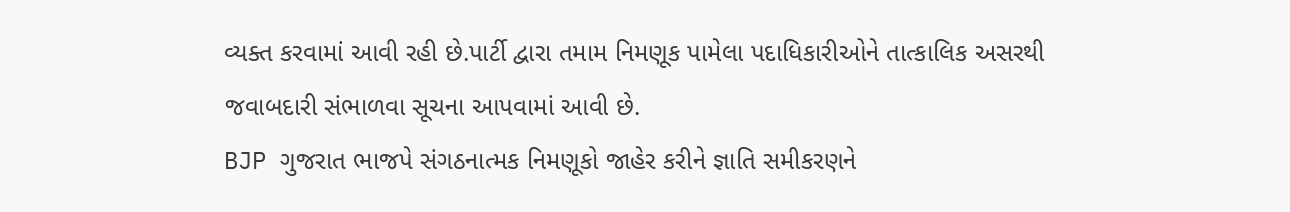વ્યક્ત કરવામાં આવી રહી છે.પાર્ટી દ્વારા તમામ નિમણૂક પામેલા પદાધિકારીઓને તાત્કાલિક અસરથી જવાબદારી સંભાળવા સૂચના આપવામાં આવી છે.
BJP ગુજરાત ભાજપે સંગઠનાત્મક નિમણૂકો જાહેર કરીને જ્ઞાતિ સમીકરણને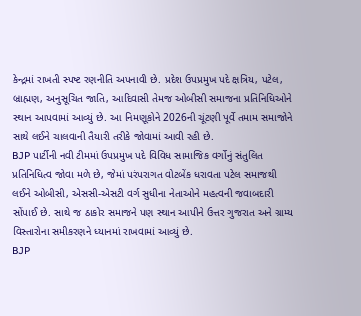કેન્દ્રમાં રાખતી સ્પષ્ટ રણનીતિ અપનાવી છે. પ્રદેશ ઉપપ્રમુખ પદે ક્ષત્રિય, પટેલ, બ્રાહ્મણ, અનુસૂચિત જાતિ, આદિવાસી તેમજ ઓબીસી સમાજના પ્રતિનિધિઓને સ્થાન આપવામાં આવ્યું છે. આ નિમણૂકોને 2026ની ચૂંટણી પૂર્વે તમામ સમાજોને સાથે લઈને ચાલવાની તૈયારી તરીકે જોવામાં આવી રહી છે.
BJP પાર્ટીની નવી ટીમમાં ઉપપ્રમુખ પદે વિવિધ સામાજિક વર્ગોનું સંતુલિત પ્રતિનિધિત્વ જોવા મળે છે, જેમાં પરંપરાગત વોટબેંક ધરાવતા પટેલ સમાજથી લઈને ઓબીસી, એસસી-એસટી વર્ગ સુધીના નેતાઓને મહત્વની જવાબદારી સોંપાઈ છે. સાથે જ ઠાકોર સમાજને પણ સ્થાન આપીને ઉત્તર ગુજરાત અને ગ્રામ્ય વિસ્તારોના સમીકરણને ધ્યાનમાં રાખવામાં આવ્યું છે.
BJP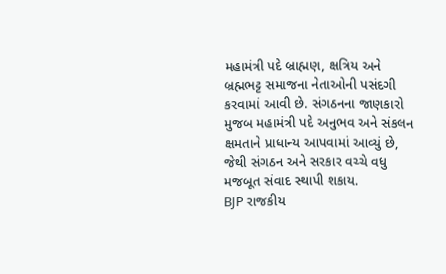મહામંત્રી પદે બ્રાહ્મણ, ક્ષત્રિય અને બ્રહ્મભટ્ટ સમાજના નેતાઓની પસંદગી કરવામાં આવી છે. સંગઠનના જાણકારો મુજબ મહામંત્રી પદે અનુભવ અને સંકલન ક્ષમતાને પ્રાધાન્ય આપવામાં આવ્યું છે, જેથી સંગઠન અને સરકાર વચ્ચે વધુ મજબૂત સંવાદ સ્થાપી શકાય.
BJP રાજકીય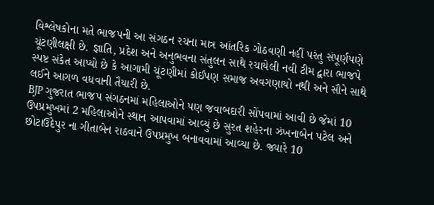વિશ્લેષકોના મતે ભાજપની આ સંગઠન રચના માત્ર આંતરિક ગોઠવણી નહીં પરંતુ સંપૂર્ણપણે ચૂંટણીલક્ષી છે. જ્ઞાતિ, પ્રદેશ અને અનુભવના સંતુલન સાથે રચાયેલી નવી ટીમ દ્વારા ભાજપે સ્પષ્ટ સંકેત આપ્યો છે કે આગામી ચૂંટણીમાં કોઈપણ સમાજ અવગણાયો નથી અને સૌને સાથે લઈને આગળ વધવાની તૈયારી છે.
BJP ગુજરાત ભાજપ સંગઠનમાં મહિલાઓને પણ જવાબદારી સોંપવામાં આવી છે જેમાં 10 ઉપપ્રમુખમાં 2 મહિલાઓને સ્થાન આપવામાં આવ્યું છે સુરત શહેરના ઝંખનાબેન પટેલ અને છોટાઉદેપુર ના ગીતાબેન રાઠવાને ઉપપ્રમુખ બનાવવામાં આવ્યા છે. જ્યારે 10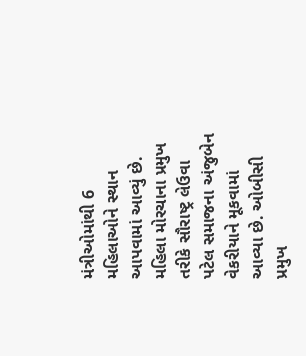મંત્રીઓમાંથી 6 મહિલાઓને સ્થાન આપવામાં આવ્યું છે. મહિલા મોરચાના પ્રમુખ તરીકે સૌરાષ્ટ્ર લેઉવા પટેલ સમાજના અંજુબેન વેકરીયાને મૂકવામાં આવ્યા છે. ઓબીસી પ્રમુખ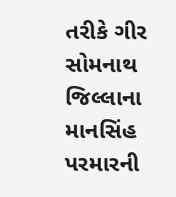તરીકે ગીર સોમનાથ જિલ્લાના માનસિંહ પરમારની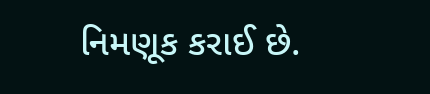નિમણૂક કરાઈ છે.